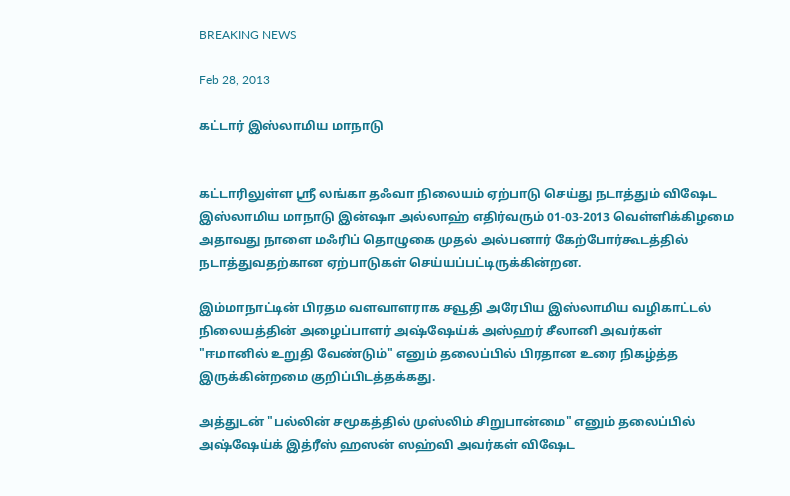BREAKING NEWS

Feb 28, 2013

கட்டார் இஸ்லாமிய மாநாடு


கட்டாரிலுள்ள ஸ்ரீ லங்கா தஃவா நிலையம் ஏற்பாடு செய்து நடாத்தும் விஷேட இஸ்லாமிய மாநாடு இன்ஷா அல்லாஹ் எதிர்வரும் 01-03-2013 வெள்ளிக்கிழமை அதாவது நாளை மஃரிப் தொழுகை முதல் அல்பனார் கேற்போர்கூடத்தில் நடாத்துவதற்கான ஏற்பாடுகள் செய்யப்பட்டிருக்கின்றன.

இம்மாநாட்டின் பிரதம வளவாளராக சவூதி அரேபிய இஸ்லாமிய வழிகாட்டல் நிலையத்தின் அழைப்பாளர் அஷ்ஷேய்க் அஸ்ஹர் சீலானி அவர்கள்
"ஈமானில் உறுதி வேண்டும்" எனும் தலைப்பில் பிரதான உரை நிகழ்த்த இருக்கின்றமை குறிப்பிடத்தக்கது.

அத்துடன் "பல்லின் சமூகத்தில் முஸ்லிம் சிறுபான்மை" எனும் தலைப்பில் அஷ்ஷேய்க் இத்ரீஸ் ஹஸன் ஸஹ்வி அவர்கள் விஷேட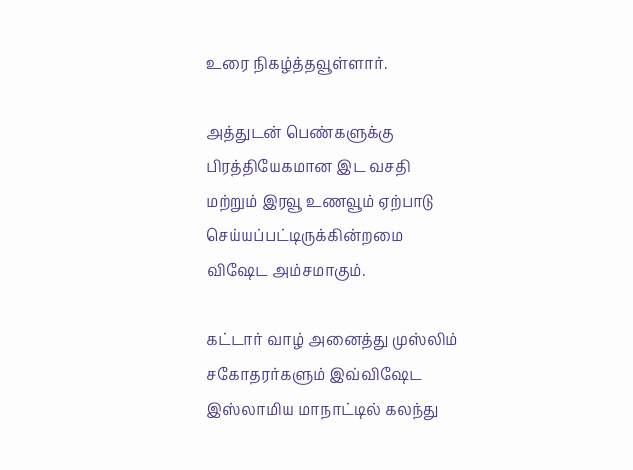உரை நிகழ்த்தவூள்ளார்.

அத்துடன் பெண்களுக்கு பிரத்தியேகமான இட வசதி மற்றும் இரவூ உணவூம் ஏற்பாடு செய்யப்பட்டிருக்கின்றமை விஷேட அம்சமாகும்.

கட்டார் வாழ் அனைத்து முஸ்லிம் சகோதரர்களும் இவ்விஷேட இஸ்லாமிய மாநாட்டில் கலந்து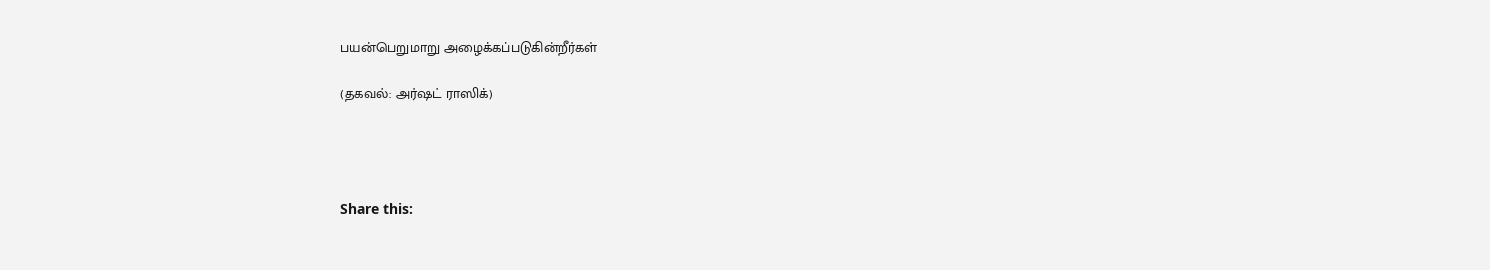பயன்பெறுமாறு அழைக்கப்படுகின்றீர்கள்

(தகவல்: அர்ஷட் ராஸிக்)




Share this: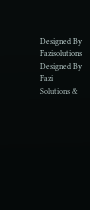Designed By Fazisolutions
Designed By Fazi Solutions &